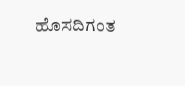ಹೊಸದಿಗಂತ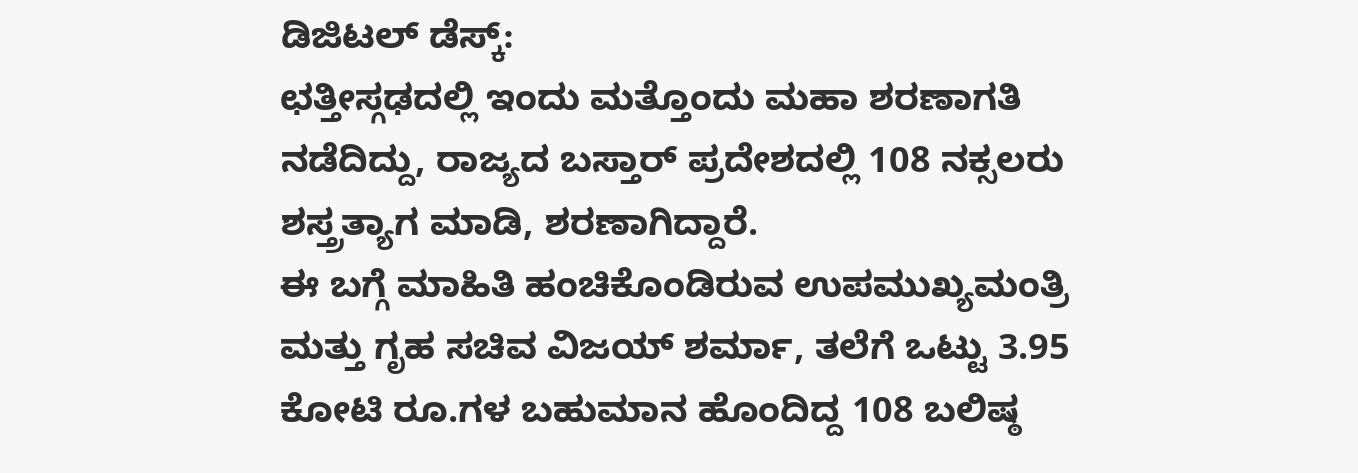ಡಿಜಿಟಲ್ ಡೆಸ್ಕ್:
ಛತ್ತೀಸ್ಗಢದಲ್ಲಿ ಇಂದು ಮತ್ತೊಂದು ಮಹಾ ಶರಣಾಗತಿ ನಡೆದಿದ್ದು, ರಾಜ್ಯದ ಬಸ್ತಾರ್ ಪ್ರದೇಶದಲ್ಲಿ 108 ನಕ್ಸಲರು ಶಸ್ತ್ರತ್ಯಾಗ ಮಾಡಿ, ಶರಣಾಗಿದ್ದಾರೆ.
ಈ ಬಗ್ಗೆ ಮಾಹಿತಿ ಹಂಚಿಕೊಂಡಿರುವ ಉಪಮುಖ್ಯಮಂತ್ರಿ ಮತ್ತು ಗೃಹ ಸಚಿವ ವಿಜಯ್ ಶರ್ಮಾ, ತಲೆಗೆ ಒಟ್ಟು 3.95 ಕೋಟಿ ರೂ.ಗಳ ಬಹುಮಾನ ಹೊಂದಿದ್ದ 108 ಬಲಿಷ್ಠ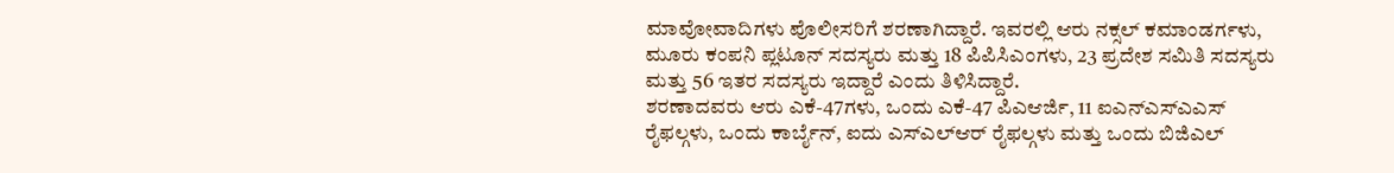ಮಾವೋವಾದಿಗಳು ಪೊಲೀಸರಿಗೆ ಶರಣಾಗಿದ್ದಾರೆ. ಇವರಲ್ಲಿ ಆರು ನಕ್ಸಲ್ ಕಮಾಂಡರ್ಗಳು, ಮೂರು ಕಂಪನಿ ಪ್ಲಟೂನ್ ಸದಸ್ಯರು ಮತ್ತು 18 ಪಿಪಿಸಿಎಂಗಳು, 23 ಪ್ರದೇಶ ಸಮಿತಿ ಸದಸ್ಯರು ಮತ್ತು 56 ಇತರ ಸದಸ್ಯರು ಇದ್ದಾರೆ ಎಂದು ತಿಳಿಸಿದ್ದಾರೆ.
ಶರಣಾದವರು ಆರು ಎಕೆ-47ಗಳು, ಒಂದು ಎಕೆ-47 ಪಿಎಆರ್ಜಿ, 11 ಐಎನ್ಎಸ್ಎಎಸ್ ರೈಫಲ್ಗಳು, ಒಂದು ಕಾರ್ಬೈನ್, ಐದು ಎಸ್ಎಲ್ಆರ್ ರೈಫಲ್ಗಳು ಮತ್ತು ಒಂದು ಬಿಜಿಎಲ್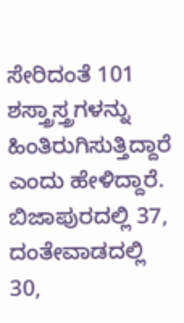ಸೇರಿದಂತೆ 101 ಶಸ್ತ್ರಾಸ್ತ್ರಗಳನ್ನು ಹಿಂತಿರುಗಿಸುತ್ತಿದ್ದಾರೆ ಎಂದು ಹೇಳಿದ್ದಾರೆ.
ಬಿಜಾಪುರದಲ್ಲಿ 37, ದಂತೇವಾಡದಲ್ಲಿ 30,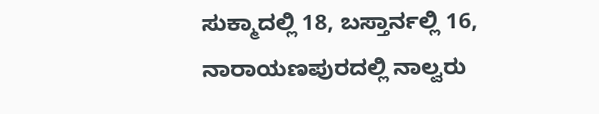ಸುಕ್ಮಾದಲ್ಲಿ 18, ಬಸ್ತಾರ್ನಲ್ಲಿ 16, ನಾರಾಯಣಪುರದಲ್ಲಿ ನಾಲ್ವರು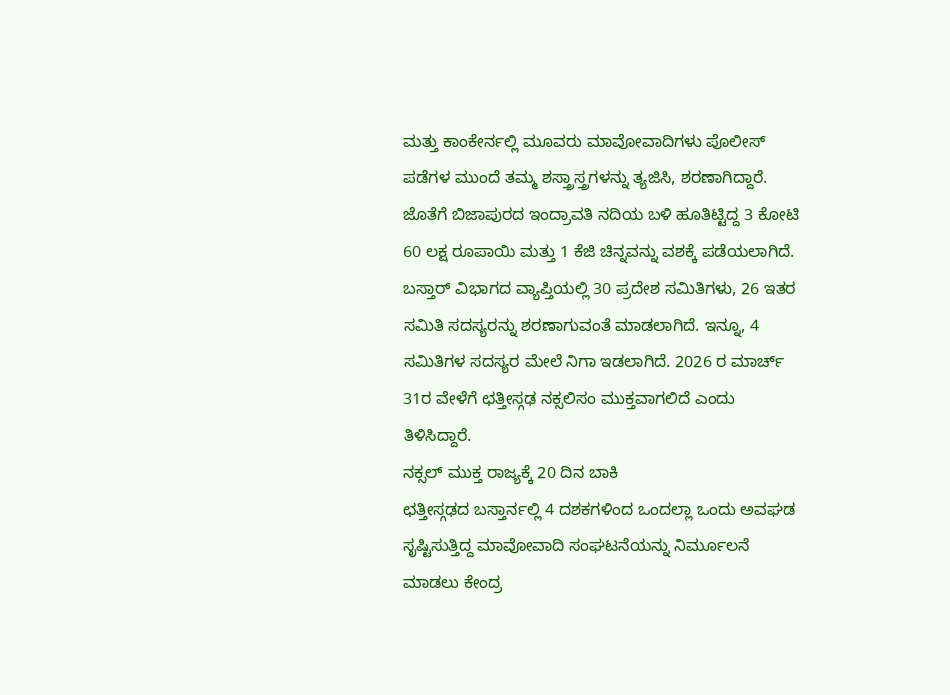ಮತ್ತು ಕಾಂಕೇರ್ನಲ್ಲಿ ಮೂವರು ಮಾವೋವಾದಿಗಳು ಪೊಲೀಸ್ ಪಡೆಗಳ ಮುಂದೆ ತಮ್ಮ ಶಸ್ತ್ರಾಸ್ತ್ರಗಳನ್ನು ತ್ಯಜಿಸಿ, ಶರಣಾಗಿದ್ದಾರೆ. ಜೊತೆಗೆ ಬಿಜಾಪುರದ ಇಂದ್ರಾವತಿ ನದಿಯ ಬಳಿ ಹೂತಿಟ್ಟಿದ್ದ 3 ಕೋಟಿ 60 ಲಕ್ಷ ರೂಪಾಯಿ ಮತ್ತು 1 ಕೆಜಿ ಚಿನ್ನವನ್ನು ವಶಕ್ಕೆ ಪಡೆಯಲಾಗಿದೆ. ಬಸ್ತಾರ್ ವಿಭಾಗದ ವ್ಯಾಪ್ತಿಯಲ್ಲಿ 30 ಪ್ರದೇಶ ಸಮಿತಿಗಳು, 26 ಇತರ ಸಮಿತಿ ಸದಸ್ಯರನ್ನು ಶರಣಾಗುವಂತೆ ಮಾಡಲಾಗಿದೆ. ಇನ್ನೂ, 4 ಸಮಿತಿಗಳ ಸದಸ್ಯರ ಮೇಲೆ ನಿಗಾ ಇಡಲಾಗಿದೆ. 2026 ರ ಮಾರ್ಚ್ 31ರ ವೇಳೆಗೆ ಛತ್ತೀಸ್ಗಢ ನಕ್ಸಲಿಸಂ ಮುಕ್ತವಾಗಲಿದೆ ಎಂದು ತಿಳಿಸಿದ್ದಾರೆ.
ನಕ್ಸಲ್ ಮುಕ್ತ ರಾಜ್ಯಕ್ಕೆ 20 ದಿನ ಬಾಕಿ
ಛತ್ತೀಸ್ಗಢದ ಬಸ್ತಾರ್ನಲ್ಲಿ 4 ದಶಕಗಳಿಂದ ಒಂದಲ್ಲಾ ಒಂದು ಅವಘಡ ಸೃಷ್ಟಿಸುತ್ತಿದ್ದ ಮಾವೋವಾದಿ ಸಂಘಟನೆಯನ್ನು ನಿರ್ಮೂಲನೆ ಮಾಡಲು ಕೇಂದ್ರ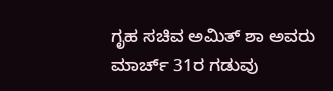ಗೃಹ ಸಚಿವ ಅಮಿತ್ ಶಾ ಅವರು ಮಾರ್ಚ್ 31ರ ಗಡುವು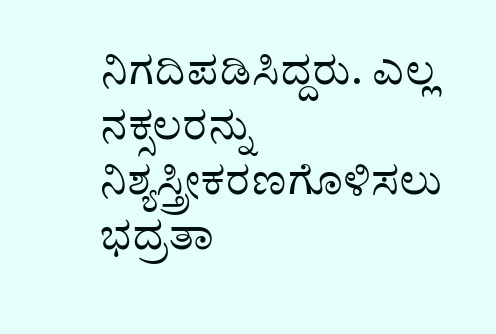ನಿಗದಿಪಡಿಸಿದ್ದರು. ಎಲ್ಲ ನಕ್ಸಲರನ್ನು ನಿಶ್ಯಸ್ತ್ರೀಕರಣಗೊಳಿಸಲು ಭದ್ರತಾ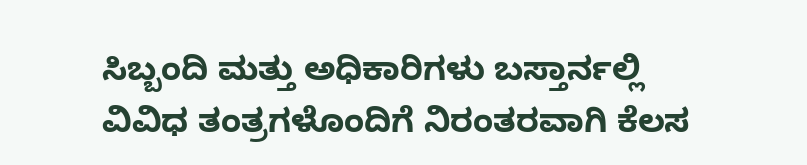ಸಿಬ್ಬಂದಿ ಮತ್ತು ಅಧಿಕಾರಿಗಳು ಬಸ್ತಾರ್ನಲ್ಲಿ ವಿವಿಧ ತಂತ್ರಗಳೊಂದಿಗೆ ನಿರಂತರವಾಗಿ ಕೆಲಸ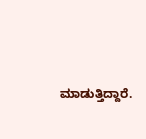ಮಾಡುತ್ತಿದ್ದಾರೆ.